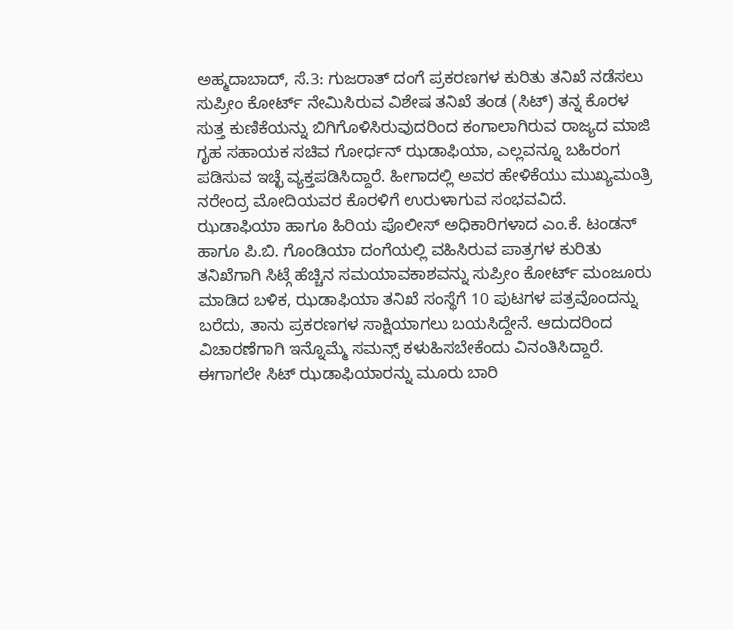ಅಹ್ಮದಾಬಾದ್, ಸೆ.3: ಗುಜರಾತ್ ದಂಗೆ ಪ್ರಕರಣಗಳ ಕುರಿತು ತನಿಖೆ ನಡೆಸಲು ಸುಪ್ರೀಂ ಕೋರ್ಟ್ ನೇಮಿಸಿರುವ ವಿಶೇಷ ತನಿಖೆ ತಂಡ (ಸಿಟ್) ತನ್ನ ಕೊರಳ ಸುತ್ತ ಕುಣಿಕೆಯನ್ನು ಬಿಗಿಗೊಳಿಸಿರುವುದರಿಂದ ಕಂಗಾಲಾಗಿರುವ ರಾಜ್ಯದ ಮಾಜಿ ಗೃಹ ಸಹಾಯಕ ಸಚಿವ ಗೋರ್ಧನ್ ಝಡಾಫಿಯಾ, ಎಲ್ಲವನ್ನೂ ಬಹಿರಂಗ ಪಡಿಸುವ ಇಚ್ಛೆ ವ್ಯಕ್ತಪಡಿಸಿದ್ದಾರೆ. ಹೀಗಾದಲ್ಲಿ ಅವರ ಹೇಳಿಕೆಯು ಮುಖ್ಯಮಂತ್ರಿ ನರೇಂದ್ರ ಮೋದಿಯವರ ಕೊರಳಿಗೆ ಉರುಳಾಗುವ ಸಂಭವವಿದೆ.
ಝಡಾಫಿಯಾ ಹಾಗೂ ಹಿರಿಯ ಪೊಲೀಸ್ ಅಧಿಕಾರಿಗಳಾದ ಎಂ.ಕೆ. ಟಂಡನ್ ಹಾಗೂ ಪಿ.ಬಿ. ಗೊಂಡಿಯಾ ದಂಗೆಯಲ್ಲಿ ವಹಿಸಿರುವ ಪಾತ್ರಗಳ ಕುರಿತು ತನಿಖೆಗಾಗಿ ಸಿಟ್ಗೆ ಹೆಚ್ಚಿನ ಸಮಯಾವಕಾಶವನ್ನು ಸುಪ್ರೀಂ ಕೋರ್ಟ್ ಮಂಜೂರು ಮಾಡಿದ ಬಳಿಕ, ಝಡಾಫಿಯಾ ತನಿಖೆ ಸಂಸ್ಥೆಗೆ 10 ಪುಟಗಳ ಪತ್ರವೊಂದನ್ನು ಬರೆದು, ತಾನು ಪ್ರಕರಣಗಳ ಸಾಕ್ಷಿಯಾಗಲು ಬಯಸಿದ್ದೇನೆ. ಆದುದರಿಂದ ವಿಚಾರಣೆಗಾಗಿ ಇನ್ನೊಮ್ಮೆ ಸಮನ್ಸ್ ಕಳುಹಿಸಬೇಕೆಂದು ವಿನಂತಿಸಿದ್ದಾರೆ. ಈಗಾಗಲೇ ಸಿಟ್ ಝಡಾಫಿಯಾರನ್ನು ಮೂರು ಬಾರಿ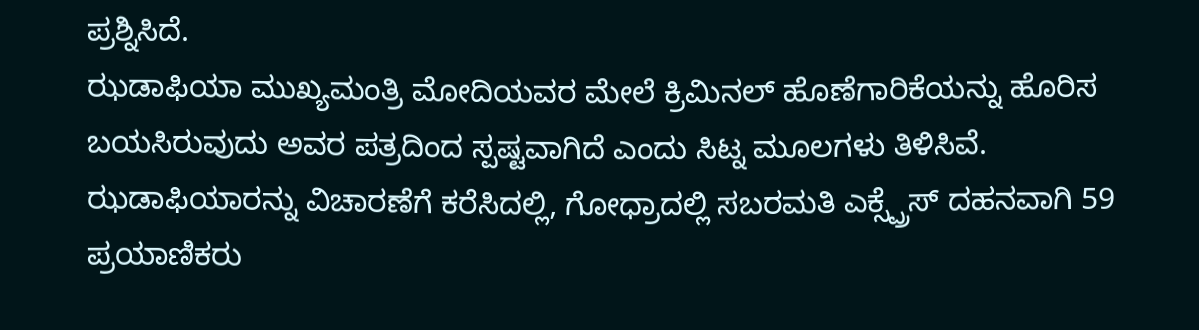ಪ್ರಶ್ನಿಸಿದೆ.
ಝಡಾಫಿಯಾ ಮುಖ್ಯಮಂತ್ರಿ ಮೋದಿಯವರ ಮೇಲೆ ಕ್ರಿಮಿನಲ್ ಹೊಣೆಗಾರಿಕೆಯನ್ನು ಹೊರಿಸ ಬಯಸಿರುವುದು ಅವರ ಪತ್ರದಿಂದ ಸ್ಪಷ್ಟವಾಗಿದೆ ಎಂದು ಸಿಟ್ನ ಮೂಲಗಳು ತಿಳಿಸಿವೆ.
ಝಡಾಫಿಯಾರನ್ನು ವಿಚಾರಣೆಗೆ ಕರೆಸಿದಲ್ಲಿ, ಗೋಧ್ರಾದಲ್ಲಿ ಸಬರಮತಿ ಎಕ್ಸ್ಪ್ರೆಸ್ ದಹನವಾಗಿ 59 ಪ್ರಯಾಣಿಕರು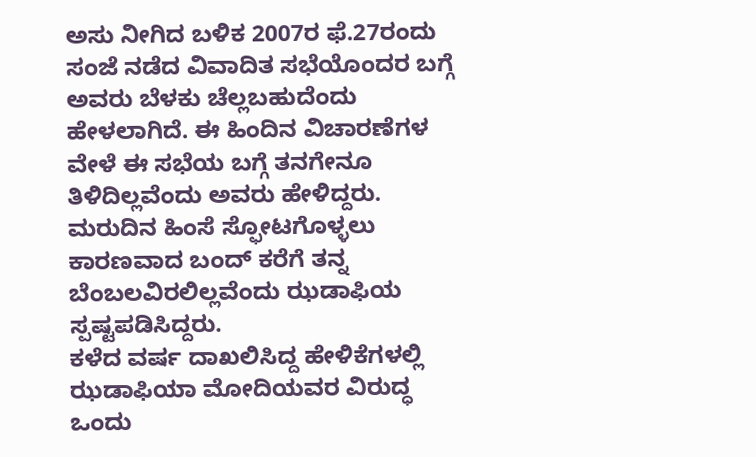ಅಸು ನೀಗಿದ ಬಳಿಕ 2007ರ ಫೆ.27ರಂದು ಸಂಜೆ ನಡೆದ ವಿವಾದಿತ ಸಭೆಯೊಂದರ ಬಗ್ಗೆ ಅವರು ಬೆಳಕು ಚೆಲ್ಲಬಹುದೆಂದು ಹೇಳಲಾಗಿದೆ. ಈ ಹಿಂದಿನ ವಿಚಾರಣೆಗಳ ವೇಳೆ ಈ ಸಭೆಯ ಬಗ್ಗೆ ತನಗೇನೂ ತಿಳಿದಿಲ್ಲವೆಂದು ಅವರು ಹೇಳಿದ್ದರು. ಮರುದಿನ ಹಿಂಸೆ ಸ್ಫೋಟಗೊಳ್ಳಲು ಕಾರಣವಾದ ಬಂದ್ ಕರೆಗೆ ತನ್ನ ಬೆಂಬಲವಿರಲಿಲ್ಲವೆಂದು ಝಡಾಫಿಯ ಸ್ಪಷ್ಟಪಡಿಸಿದ್ದರು.
ಕಳೆದ ವರ್ಷ ದಾಖಲಿಸಿದ್ದ ಹೇಳಿಕೆಗಳಲ್ಲಿ ಝಡಾಫಿಯಾ ಮೋದಿಯವರ ವಿರುದ್ಧ ಒಂದು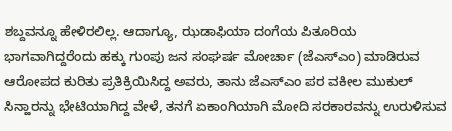ಶಬ್ದವನ್ನೂ ಹೇಳಿರಲಿಲ್ಲ. ಆದಾಗ್ಯೂ, ಝಡಾಫಿಯಾ ದಂಗೆಯ ಪಿತೂರಿಯ ಭಾಗವಾಗಿದ್ದರೆಂದು ಹಕ್ಕು ಗುಂಪು ಜನ ಸಂಘರ್ಷ ಮೋರ್ಚಾ (ಜೆಎಸ್ಎಂ) ಮಾಡಿರುವ ಆರೋಪದ ಕುರಿತು ಪ್ರತಿಕ್ರಿಯಿಸಿದ್ದ ಅವರು, ತಾನು ಜೆಎಸ್ಎಂ ಪರ ವಕೀಲ ಮುಕುಲ್ ಸಿನ್ಹಾರನ್ನು ಭೇಟಿಯಾಗಿದ್ದ ವೇಳೆ, ತನಗೆ ಏಕಾಂಗಿಯಾಗಿ ಮೋದಿ ಸರಕಾರವನ್ನು ಉರುಳಿಸುವ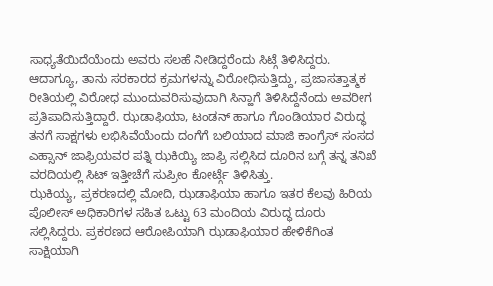ಸಾಧ್ಯತೆಯಿದೆಯೆಂದು ಅವರು ಸಲಹೆ ನೀಡಿದ್ದರೆಂದು ಸಿಟ್ಗೆ ತಿಳಿಸಿದ್ದರು. ಆದಾಗ್ಯೂ, ತಾನು ಸರಕಾರದ ಕ್ರಮಗಳನ್ನು ವಿರೋಧಿಸುತ್ತಿದ್ದು, ಪ್ರಜಾಸತ್ತಾತ್ಮಕ ರೀತಿಯಲ್ಲಿ ವಿರೋಧ ಮುಂದುವರಿಸುವುದಾಗಿ ಸಿನ್ಹಾಗೆ ತಿಳಿಸಿದ್ದೆನೆಂದು ಅವರೀಗ ಪ್ರತಿಪಾದಿಸುತ್ತಿದ್ದಾರೆ. ಝಡಾಫಿಯಾ, ಟಂಡನ್ ಹಾಗೂ ಗೊಂಡಿಯಾರ ವಿರುದ್ಧ ತನಗೆ ಸಾಕ್ಷಗಳು ಲಭಿಸಿವೆಯೆಂದು ದಂಗೆಗೆ ಬಲಿಯಾದ ಮಾಜಿ ಕಾಂಗ್ರೆಸ್ ಸಂಸದ ಎಹ್ಸಾನ್ ಜಾಫ್ರಿಯವರ ಪತ್ನಿ ಝಕಿಯ್ಯಿ ಜಾಫ್ರಿ ಸಲ್ಲಿಸಿದ ದೂರಿನ ಬಗ್ಗೆ ತನ್ನ ತನಿಖೆ ವರದಿಯಲ್ಲಿ ಸಿಟ್ ಇತ್ತೀಚೆಗೆ ಸುಪ್ರೀಂ ಕೋರ್ಟ್ಗೆ ತಿಳಿಸಿತ್ತು.
ಝಕಿಯ್ಯ, ಪ್ರಕರಣದಲ್ಲಿ ಮೋದಿ, ಝಡಾಫಿಯಾ ಹಾಗೂ ಇತರ ಕೆಲವು ಹಿರಿಯ ಪೊಲೀಸ್ ಅಧಿಕಾರಿಗಳ ಸಹಿತ ಒಟ್ಟು 63 ಮಂದಿಯ ವಿರುದ್ಧ ದೂರು ಸಲ್ಲಿಸಿದ್ದರು. ಪ್ರಕರಣದ ಆರೋಪಿಯಾಗಿ ಝಡಾಫಿಯಾರ ಹೇಳಿಕೆಗಿಂತ ಸಾಕ್ಷಿಯಾಗಿ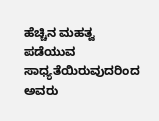ಹೆಚ್ಚಿನ ಮಹತ್ವ ಪಡೆಯುವ ಸಾಧ್ಯತೆಯಿರುವುದರಿಂದ ಅವರು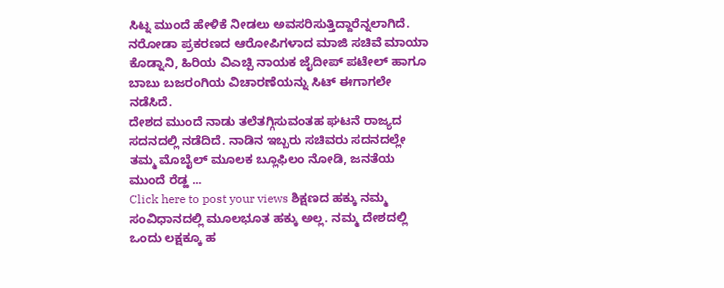ಸಿಟ್ನ ಮುಂದೆ ಹೇಳಿಕೆ ನೀಡಲು ಅವಸರಿಸುತ್ತಿದ್ದಾರೆನ್ನಲಾಗಿದೆ. ನರೋಡಾ ಪ್ರಕರಣದ ಆರೋಪಿಗಳಾದ ಮಾಜಿ ಸಚಿವೆ ಮಾಯಾ ಕೊಡ್ನಾನಿ, ಹಿರಿಯ ವಿಎಚ್ಪಿ ನಾಯಕ ಜೈದೀಪ್ ಪಟೇಲ್ ಹಾಗೂ ಬಾಬು ಬಜರಂಗಿಯ ವಿಚಾರಣೆಯನ್ನು ಸಿಟ್ ಈಗಾಗಲೇ ನಡೆಸಿದೆ.
ದೇಶದ ಮುಂದೆ ನಾಡು ತಲೆತಗ್ಗಿಸುವಂತಹ ಘಟನೆ ರಾಜ್ಯದ ಸದನದಲ್ಲಿ ನಡೆದಿದೆ. ನಾಡಿನ ಇಬ್ಬರು ಸಚಿವರು ಸದನದಲ್ಲೇ ತಮ್ಮ ಮೊಬೈಲ್ ಮೂಲಕ ಬ್ಲೂಫಿಲಂ ನೋಡಿ, ಜನತೆಯ ಮುಂದೆ ರೆಡ್ಹ ...
Click here to post your views ಶಿಕ್ಷಣದ ಹಕ್ಕು ನಮ್ಮ ಸಂವಿಧಾನದಲ್ಲಿ ಮೂಲಭೂತ ಹಕ್ಕು ಅಲ್ಲ. ನಮ್ಮ ದೇಶದಲ್ಲಿ ಒಂದು ಲಕ್ಷಕ್ಕೂ ಹ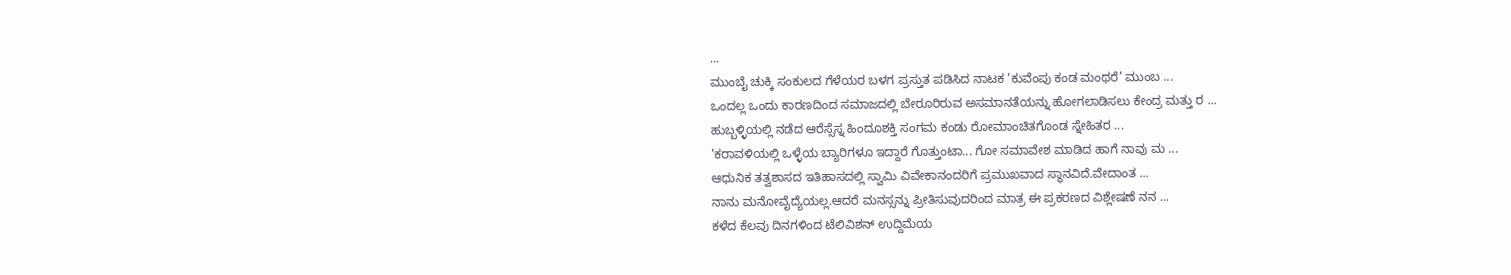...
ಮುಂಬೈ ಚುಕ್ಕಿ ಸಂಕುಲದ ಗೆಳೆಯರ ಬಳಗ ಪ್ರಸ್ತುತ ಪಡಿಸಿದ ನಾಟಕ ‘ಕುವೆಂಪು ಕಂಡ ಮಂಥರೆ’ ಮುಂಬ ...
ಒಂದಲ್ಲ ಒಂದು ಕಾರಣದಿಂದ ಸಮಾಜದಲ್ಲಿ ಬೇರೂರಿರುವ ಅಸಮಾನತೆಯನ್ನು ಹೋಗಲಾಡಿಸಲು ಕೇಂದ್ರ ಮತ್ತು ರ ...
ಹುಬ್ಬಳ್ಳಿಯಲ್ಲಿ ನಡೆದ ಆರೆಸ್ಸೆಸ್ನ ಹಿಂದೂಶಕ್ತಿ ಸಂಗಮ ಕಂಡು ರೋಮಾಂಚಿತಗೊಂಡ ಸ್ನೇಹಿತರ ...
‘ಕರಾವಳಿಯಲ್ಲಿ ಒಳ್ಳೆಯ ಬ್ಯಾರಿಗಳೂ ಇದ್ದಾರೆ ಗೊತ್ತುಂಟಾ... ಗೋ ಸಮಾವೇಶ ಮಾಡಿದ ಹಾಗೆ ನಾವು ಮ ...
ಆಧುನಿಕ ತತ್ವಶಾಸದ ಇತಿಹಾಸದಲ್ಲಿ ಸ್ವಾಮಿ ವಿವೇಕಾನಂದರಿಗೆ ಪ್ರಮುಖವಾದ ಸ್ಥಾನವಿದೆ.ವೇದಾಂತ ...
ನಾನು ಮನೋವೈದ್ಯೆಯಲ್ಲ.ಆದರೆ ಮನಸ್ಸನ್ನು ಪ್ರೀತಿಸುವುದರಿಂದ ಮಾತ್ರ ಈ ಪ್ರಕರಣದ ವಿಶ್ಲೇಷಣೆ ನನ ...
ಕಳೆದ ಕೆಲವು ದಿನಗಳಿಂದ ಟೆಲಿವಿಶನ್ ಉದ್ದಿಮೆಯ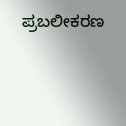ಪ್ರಬಲೀಕರಣ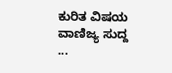ಕುರಿತ ವಿಷಯ ವಾಣಿಜ್ಯ ಸುದ್ದ ...